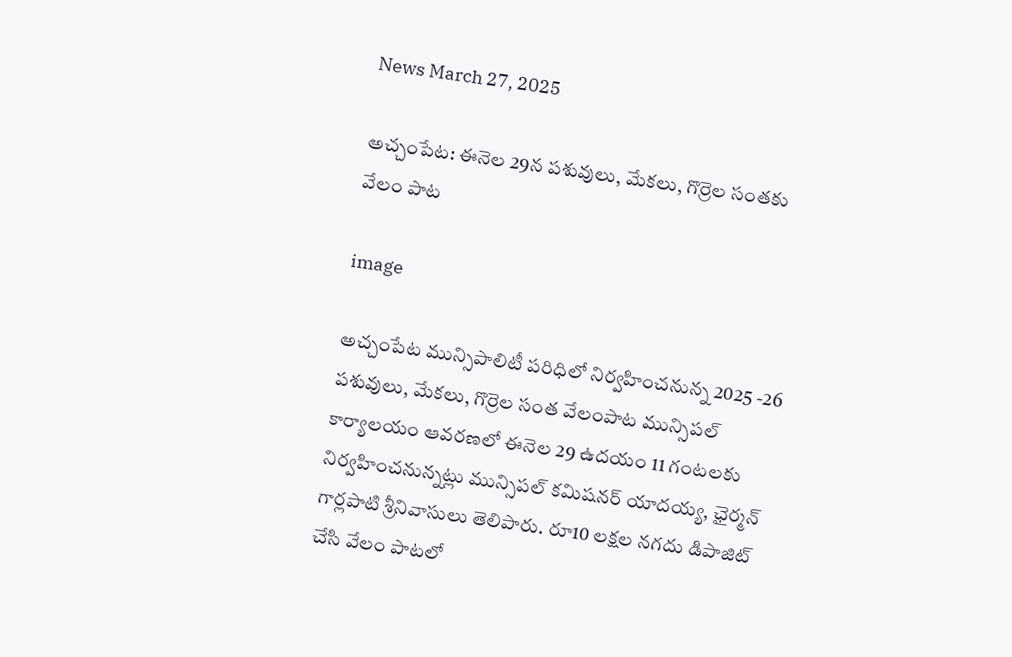News March 27, 2025

అచ్చంపేట: ఈనెల 29న పశువులు, మేకలు, గొర్రెల సంతకు వేలం పాట

image

అచ్చంపేట మున్సిపాలిటీ పరిధిలో నిర్వహించనున్న 2025 -26 పశువులు, మేకలు, గొర్రెల సంత వేలంపాట మున్సిపల్ కార్యాలయం ఆవరణలో ఈనెల 29 ఉదయం 11 గంటలకు నిర్వహించనున్నట్లు మున్సిపల్ కమిషనర్ యాదయ్య, ఛైర్మన్ గార్లపాటి శ్రీనివాసులు తెలిపారు. రూ10 లక్షల నగదు డిపాజిట్ చేసి వేలం పాటలో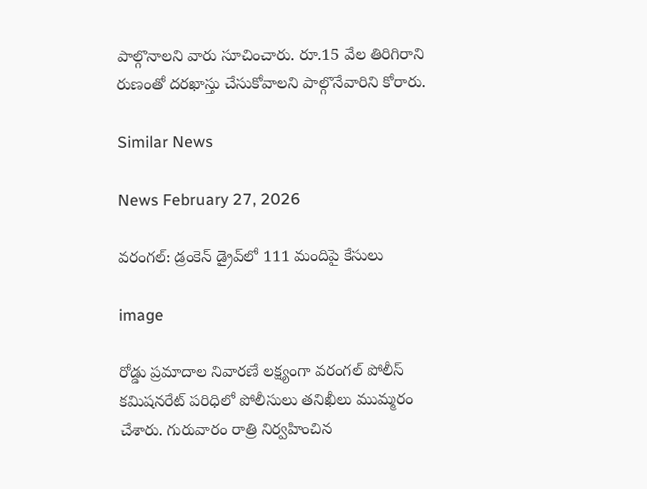పాల్గొనాలని వారు సూచించారు. రూ.15 వేల తిరిగిరాని రుణంతో దరఖాస్తు చేసుకోవాలని పాల్గొనేవారిని కోరారు.

Similar News

News February 27, 2026

వరంగల్: డ్రంకెన్ డ్రైవ్‌లో 111 మందిపై కేసులు

image

రోడ్డు ప్రమాదాల నివారణే లక్ష్యంగా వరంగల్ పోలీస్ కమిషనరేట్ పరిధిలో పోలీసులు తనిఖీలు ముమ్మరం చేశారు. గురువారం రాత్రి నిర్వహించిన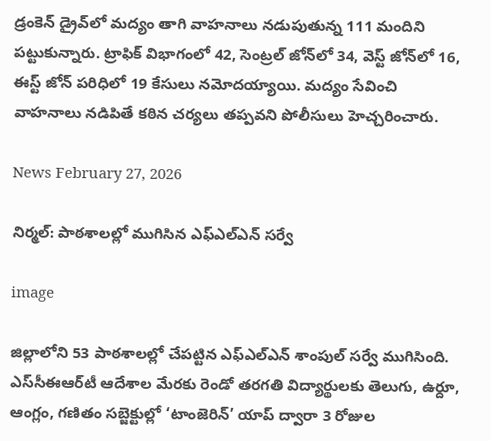డ్రంకెన్ డ్రైవ్‌లో మద్యం తాగి వాహనాలు నడుపుతున్న 111 మందిని పట్టుకున్నారు. ట్రాఫిక్ విభాగంలో 42, సెంట్రల్ జోన్‌లో 34, వెస్ట్ జోన్‌లో 16, ఈస్ట్ జోన్ పరిధిలో 19 కేసులు నమోదయ్యాయి. మద్యం సేవించి వాహనాలు నడిపితే కఠిన చర్యలు తప్పవని పోలీసులు హెచ్చరించారు.

News February 27, 2026

నిర్మల్: పాఠశాలల్లో ముగిసిన ఎఫ్‌ఎల్‌ఎన్ సర్వే

image

జిల్లాలోని 53 పాఠశాలల్లో చేపట్టిన ఎఫ్‌ఎల్‌ఎన్ శాంపుల్ సర్వే ముగిసింది. ఎస్‌సీఈఆర్‌టీ ఆదేశాల మేరకు రెండో తరగతి విద్యార్థులకు తెలుగు, ఉర్దూ, ఆంగ్లం, గణితం సబ్జెక్టుల్లో ‘టాంజెరిన్’ యాప్ ద్వారా 3 రోజుల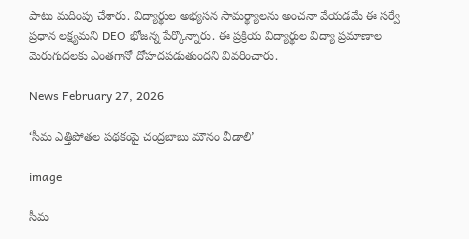పాటు మదింపు చేశారు. విద్యార్థుల అభ్యసన సామర్థ్యాలను అంచనా వేయడమే ఈ సర్వే ప్రధాన లక్ష్యమని DEO భోజన్న పేర్కొన్నారు. ఈ ప్రక్రియ విద్యార్థుల విద్యా ప్రమాణాల మెరుగుదలకు ఎంతగానో దోహదపడుతుందని వివరించారు.

News February 27, 2026

‘సీమ ఎత్తిపోతల పథకంపై చంద్రబాబు మౌనం వీడాలి’

image

సీమ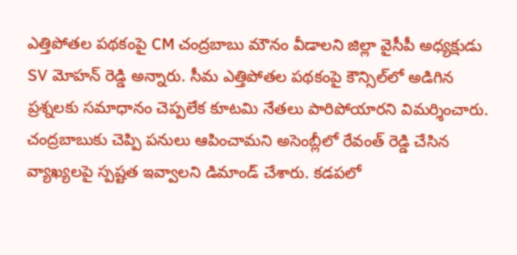ఎత్తిపోతల పథకంపై CM చంద్రబాబు మౌనం వీడాలని జిల్లా వైసీపీ అధ్యక్షుడు SV మోహన్ రెడ్డి అన్నారు. సీమ ఎత్తిపోతల పథకంపై కౌన్సిల్‌లో అడిగిన ప్రశ్నలకు సమాధానం చెప్పలేక కూటమి నేతలు పారిపోయారని విమర్శించారు. చంద్రబాబుకు చెప్పి పనులు ఆపించామని అసెంబ్లీలో రేవంత్ రెడ్డి చేసిన వ్యాఖ్యలపై స్పష్టత ఇవ్వాలని డిమాండ్ చేశారు. కడపలో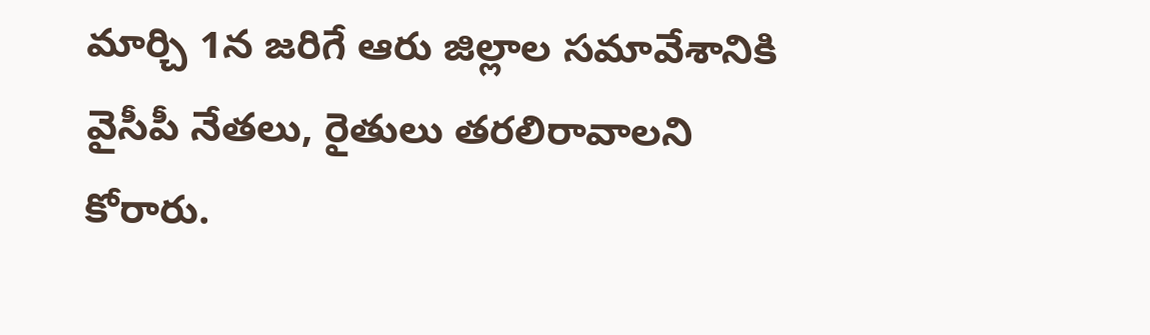మార్చి 1న జరిగే ఆరు జిల్లాల సమావేశానికి వైసీపీ నేతలు, రైతులు తరలిరావాలని కోరారు.